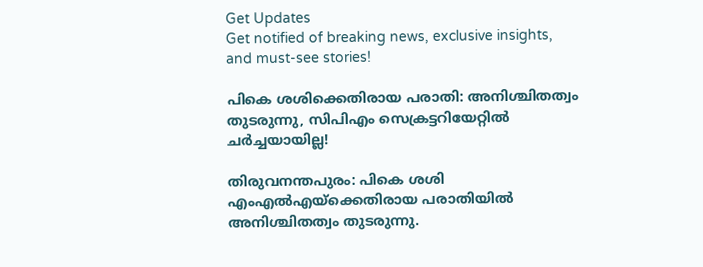Get Updates
Get notified of breaking news, exclusive insights, and must-see stories!

പികെ ശശിക്കെതിരായ പരാതി: അനിശ്ചിതത്വം തുടരുന്നു, സിപിഎം സെക്രട്ടറിയേറ്റില്‍ ചര്‍ച്ചയായില്ല!

തിരുവനന്തപുരം: പികെ ശശി എംഎൽഎയ്ക്കെതിരായ പരാതിയിൽ അനിശ്ചിതത്വം തുടരുന്നു.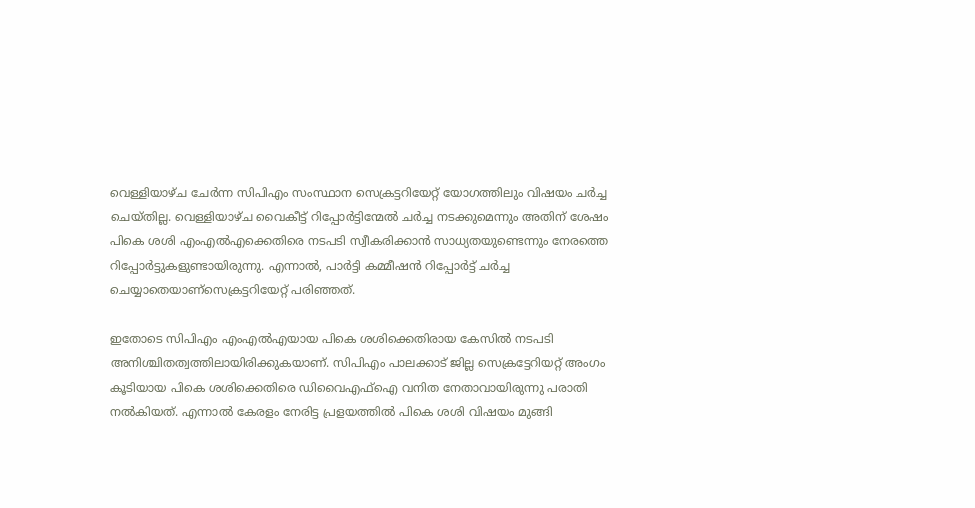വെള്ളിയാഴ്ച ചേർന്ന സിപിഎം സംസ്ഥാന സെക്രട്ടറിയേറ്റ് യോഗത്തിലും വിഷയം ചർച്ച ചെയ്തില്ല. വെള്ളിയാഴ്ച വൈകീട്ട് റിപ്പോര്‍ട്ടിന്മേല്‍ ചര്‍ച്ച നടക്കുമെന്നും അതിന് ശേഷം പികെ ശശി എംഎല്‍എക്കെതിരെ നടപടി സ്വീകരിക്കാന്‍ സാധ്യതയുണ്ടെന്നും നേരത്തെ റിപ്പോര്‍ട്ടുകളുണ്ടായിരുന്നു. എന്നാല്‍, പാര്‍ട്ടി കമ്മീഷന്‍ റിപ്പോര്‍ട്ട് ചര്‍ച്ച ചെയ്യാതെയാണ്സെക്രട്ടറിയേറ്റ് പരിഞ്ഞത്.

ഇതോടെ സിപിഎം എംഎൽഎയായ പികെ ശശിക്കെതിരായ കേസിൽ നടപടി അനിശ്ചിതത്വത്തിലായിരിക്കുകയാണ്. സിപിഎം പാലക്കാട് ജില്ല സെക്രട്ടേറിയറ്റ് അംഗം കൂടിയായ പികെ ശശിക്കെതിരെ ഡിവൈഎഫ്‌ഐ വനിത നേതാവായിരുന്നു പരാതി നല്‍കിയത്. എന്നാൽ കേരളം നേരിട്ട പ്രളയത്തിൽ പികെ ശശി വിഷയം മുങ്ങി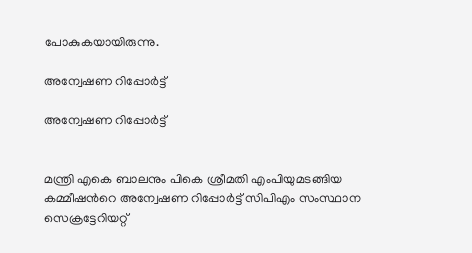പോകുകയായിരുന്നു.

അന്വേഷണ റിപ്പോർട്ട്

അന്വേഷണ റിപ്പോർട്ട്


മന്ത്രി എകെ ബാലനും പികെ ശ്രീമതി എംപിയുമടങ്ങിയ കമ്മീഷന്‍റെ അന്വേഷണ റിപ്പോര്‍ട്ട് സിപിഎം സംസ്ഥാന സെക്രട്ടേറിയറ്റ്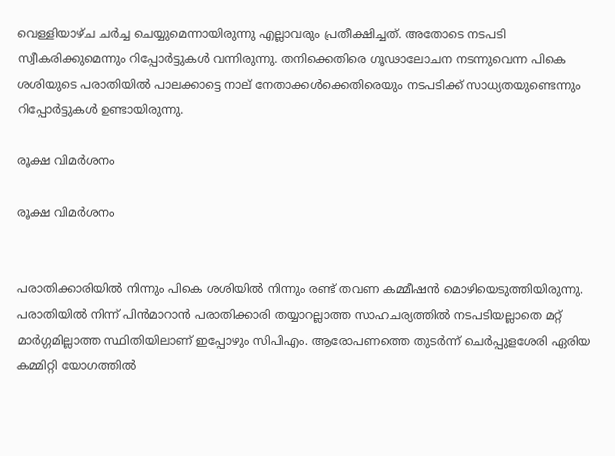വെള്ളിയാഴ്ച ചർച്ച ചെയ്യുമെന്നായിരുന്നു എല്ലാവരും പ്രതീക്ഷിച്ചത്. അതോടെ നടപടി സ്വീകരിക്കുമെന്നും റിപ്പോർട്ടുകൾ വന്നിരുന്നു. തനിക്കെതിരെ ഗൂഢാലോചന നടന്നുവെന്ന പികെ ശശിയുടെ പരാതിയില്‍ പാലക്കാട്ടെ നാല് നേതാക്കള്‍ക്കെതിരെയും നടപടിക്ക് സാധ്യതയുണ്ടെന്നും റിപ്പോർട്ടുകൾ ഉണ്ടായിരുന്നു.

രൂക്ഷ വിമർശനം

രൂക്ഷ വിമർശനം


പരാതിക്കാരിയില്‍ നിന്നും പികെ ശശിയില്‍ നിന്നും രണ്ട് തവണ കമ്മീഷന്‍ മൊഴിയെടുത്തിയിരുന്നു. പരാതിയില്‍ നിന്ന് പിന്‍മാറാന്‍ പരാതിക്കാരി തയ്യാറല്ലാത്ത സാഹചര്യത്തില്‍ നടപടിയല്ലാതെ മറ്റ് മാര്‍ഗ്ഗമില്ലാത്ത സ്ഥിതിയിലാണ് ഇപ്പോഴും സിപിഎം. ആരോപണത്തെ തുടർന്ന് ചെർപ്പുളശേരി ഏരിയ കമ്മിറ്റി യോഗത്തിൽ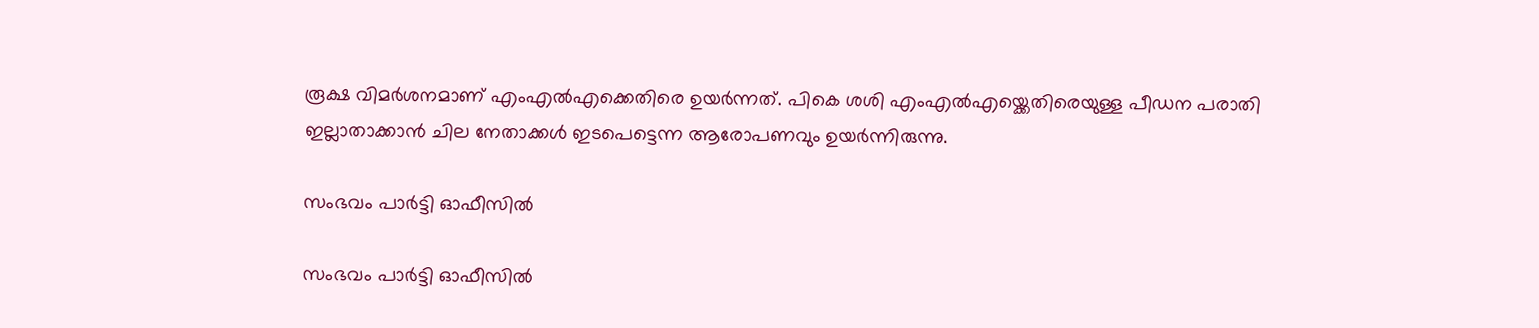രൂക്ഷ വിമർശനമാണ് എംഎൽഎക്കെതിരെ ഉയർന്നത്. പികെ ശശി എംഎൽഎയ്ക്കെതിരെയുള്ള പീഡന പരാതി ഇല്ലാതാക്കാൻ ചില നേതാക്കൾ ഇടപെട്ടെന്ന ആരോപണവും ഉയർന്നിരുന്നു.

സംഭവം പാർട്ടി ഓഫീസിൽ

സംഭവം പാർട്ടി ഓഫീസിൽ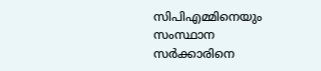സിപിഎമ്മിനെയും സംസ്ഥാന സര്‍ക്കാരിനെ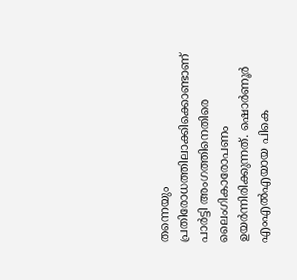തന്നെയും പ്രതിരോധത്തിലാക്കിക്കൊണ്ടാണ് പാര്‍ട്ടി അംഗത്തിനെതിരെ ലൈംഗികാരോപണം ഉയര്‍ന്നിരിക്കുന്നത്. ഷൊര്‍ണൂര്‍ എംഎല്‍എയായ പികെ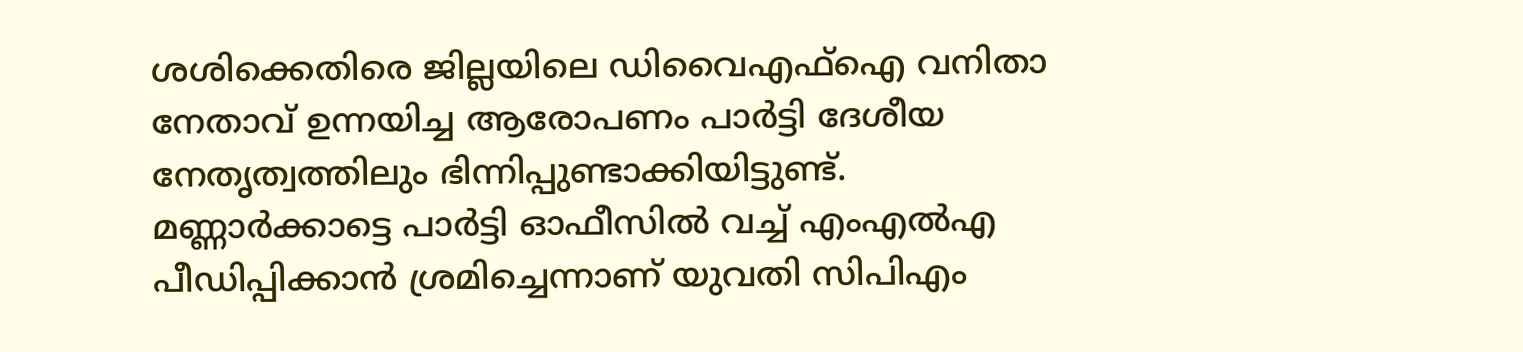ശശിക്കെതിരെ ജില്ലയിലെ ഡിവൈഎഫ്‌ഐ വനിതാ നേതാവ് ഉന്നയിച്ച ആരോപണം പാര്‍ട്ടി ദേശീയ നേതൃത്വത്തിലും ഭിന്നിപ്പുണ്ടാക്കിയിട്ടുണ്ട്. മണ്ണാര്‍ക്കാട്ടെ പാര്‍ട്ടി ഓഫീസില്‍ വച്ച് എംഎല്‍എ പീഡിപ്പിക്കാന്‍ ശ്രമിച്ചെന്നാണ് യുവതി സിപിഎം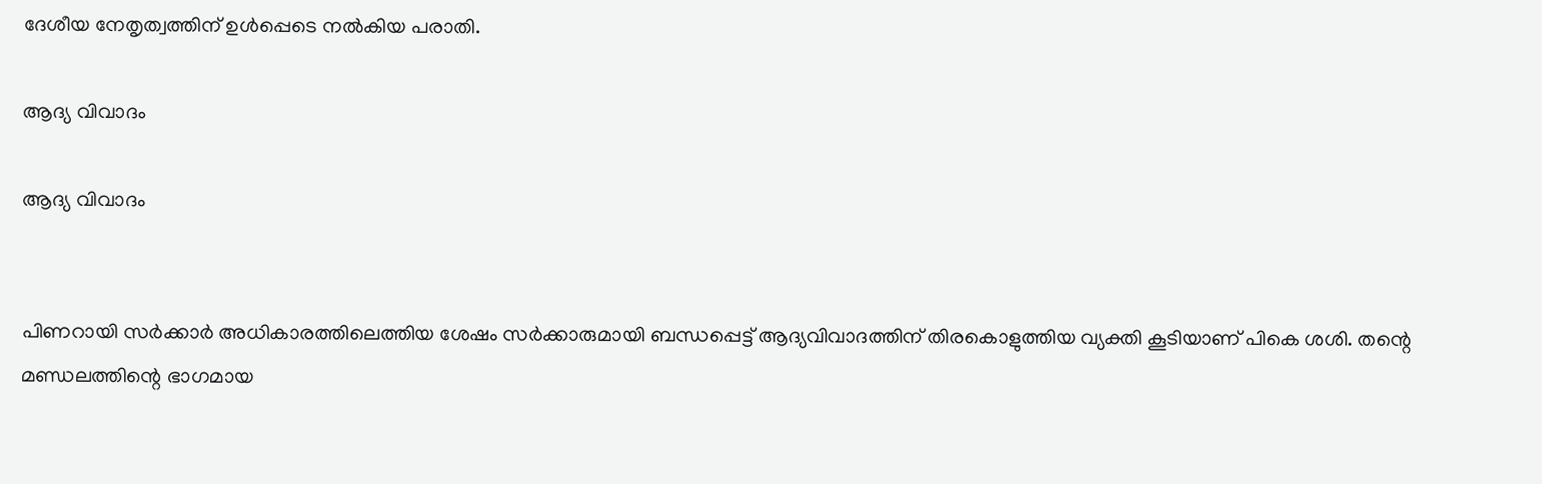ദേശീയ നേതൃത്വത്തിന് ഉള്‍പ്പെടെ നല്‍കിയ പരാതി.

ആദ്യ വിവാദം

ആദ്യ വിവാദം


പിണറായി സര്‍ക്കാര്‍ അധികാരത്തിലെത്തിയ ശേഷം സര്‍ക്കാരുമായി ബന്ധപ്പെട്ട് ആദ്യവിവാദത്തിന് തിരകൊളുത്തിയ വ്യക്തി കൂടിയാണ് പികെ ശശി. തന്റെ മണ്ഡലത്തിന്റെ ഭാഗമായ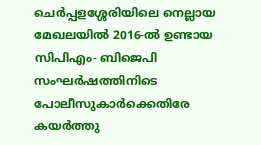ചെര്‍പ്പളശ്ശേരിയിലെ നെല്ലായ മേഖലയില്‍ 2016-ല്‍ ഉണ്ടായ സിപിഎം- ബിജെപി സംഘര്‍ഷത്തിനിടെ പോലീസുകാര്‍ക്കെതിരേ കയര്‍ത്തു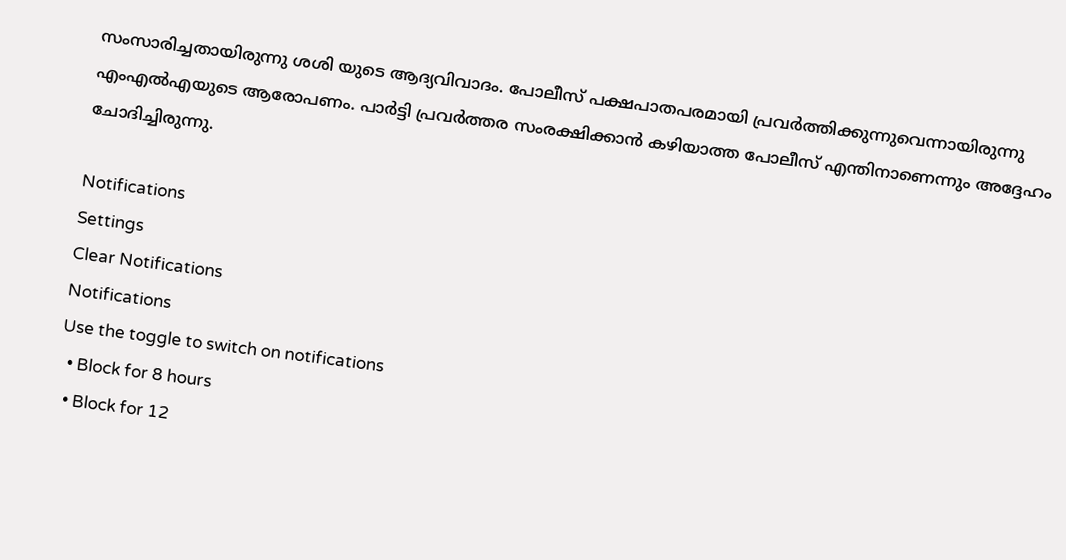സംസാരിച്ചതായിരുന്നു ശശി യുടെ ആദ്യവിവാദം. പോലീസ് പക്ഷപാതപരമായി പ്രവര്‍ത്തിക്കുന്നുവെന്നായിരുന്നു എംഎല്‍എയുടെ ആരോപണം. പാര്‍ട്ടി പ്രവര്‍ത്തര സംരക്ഷിക്കാന്‍ കഴിയാത്ത പോലീസ് എന്തിനാണെന്നും അദ്ദേഹം ചോദിച്ചിരുന്നു.

Notifications
Settings
Clear Notifications
Notifications
Use the toggle to switch on notifications
  • Block for 8 hours
  • Block for 12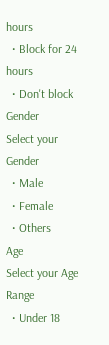hours
  • Block for 24 hours
  • Don't block
Gender
Select your Gender
  • Male
  • Female
  • Others
Age
Select your Age Range
  • Under 18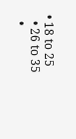• 18 to 25
  • 26 to 35
  •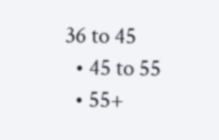36 to 45
  • 45 to 55
  • 55+